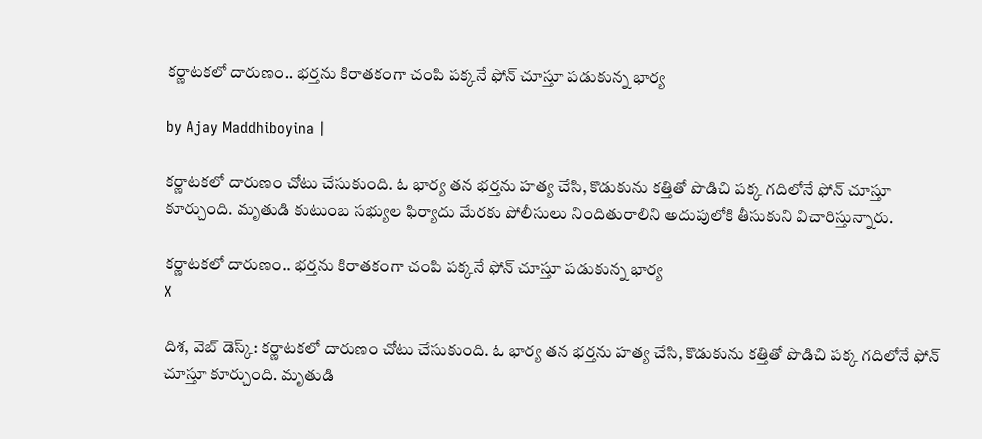కర్ణాటకలో దారుణం.. భర్తను కిరాతకంగా చంపి పక్కనే ఫోన్ చూస్తూ పడుకున్న భార్య

by Ajay Maddhiboyina |

క‌ర్ణాట‌క‌లో దారుణం చోటు చేసుకుంది. ఓ భార్య త‌న‌ భ‌ర్త‌ను హ‌త్య చేసి, కొడుకును క‌త్తితో పొడిచి ప‌క్క గ‌దిలోనే ఫోన్ చూస్తూ కూర్చుంది. మృతుడి కుటుంబ స‌భ్యుల ఫిర్యాదు మేర‌కు పోలీసులు నిందితురాలిని అదుపులోకి తీసుకుని విచారిస్తున్నారు.

కర్ణాటకలో దారుణం.. భర్తను కిరాతకంగా చంపి పక్కనే ఫోన్ చూస్తూ పడుకున్న భార్య
X

దిశ, వెబ్ డెస్క్: క‌ర్ణాట‌క‌లో దారుణం చోటు చేసుకుంది. ఓ భార్య త‌న‌ భ‌ర్త‌ను హ‌త్య చేసి, కొడుకును క‌త్తితో పొడిచి ప‌క్క గ‌దిలోనే ఫోన్ చూస్తూ కూర్చుంది. మృతుడి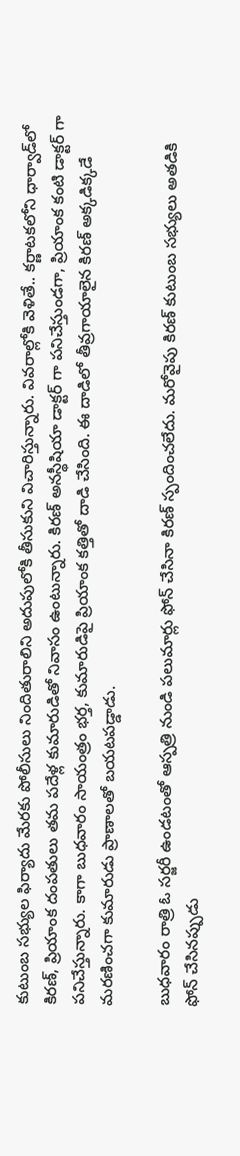కుటుంబ స‌భ్యుల ఫిర్యాదు మేర‌కు పోలీసులు నిందితురాలిని అదుపులోకి తీసుకుని విచారిస్తున్నారు. వివ‌రాల్లోకి వెళితే.. క‌ర్ణాట‌క‌లోని ధార్వాడ్‌లో కిరణ్, ప్రియాంక దంపతులు తమ పదేళ్ల కుమారుడితో నివాసం ఉంటున్నారు. కిరణ్ అనస్థీషియా డాక్టర్ గా పనిచేస్తుండగా, ప్రియాంక కంటి డాక్టర్ గా పనిచేస్తున్నారు. కాగా బుధవారం సాయంత్రం భర్త, కుమారుడిపై ప్రియాంక కత్తితో దాడి చేసింది. ఈ దాడిలో తీవ్రగాయాలైన కిరణ్ అక్కడిక్కడే మరణించగా కుమారుడు ప్రాణాలతో బయటపడ్డాడు.

బుధవారం రాత్రి ఓ సర్జరీ ఉండటంతో ఆస్పత్రి నుండి పలుమార్లు ఫోన్ చేసినా కిరణ్ స్పందించలేదు. మరోవైపు కిరణ్ కుటుంబ సభ్యులు అతడికి ఫోన్ చేసినప్పుడు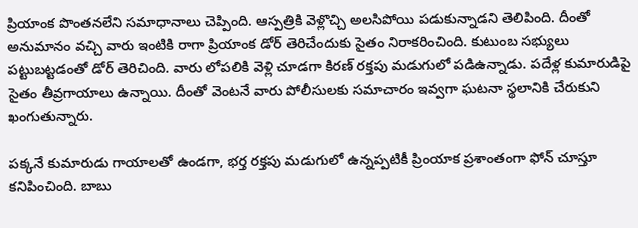ప్రియాంక పొంతనలేని సమాధానాలు చెప్పింది. ఆస్పత్రికి వెళ్లొచ్చి అలసిపోయి పడుకున్నాడని తెలిపింది. దీంతో అనుమానం వచ్చి వారు ఇంటికి రాగా ప్రియాంక డోర్ తెరిచేందుకు సైతం నిరాకరించింది. కుటుంబ సభ్యులు పట్టుబట్టడంతో డోర్ తెరిచింది. వారు లోపలికి వెళ్లి చూడగా కిరణ్ రక్తపు మడుగులో పడిఉన్నాడు. పదేళ్ల కుమారుడిపై సైతం తీవ్రగాయాలు ఉన్నాయి. దీంతో వెంటనే వారు పోలీసులకు సమాచారం ఇవ్వగా ఘటనా స్థలానికి చేరుకుని ఖంగుతున్నారు.

పక్కనే కుమారుడు గాయాలతో ఉండగా, భర్త రక్తపు మడుగులో ఉన్నప్పటికీ ప్రింయాక ప్రశాంతంగా ఫోన్ చూస్తూ కనిపించింది. బాబు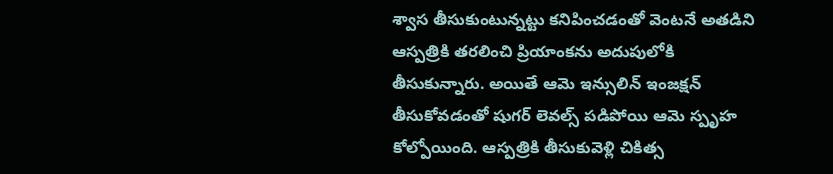శ్వాస తీసుకుంటున్నట్టు కనిపించడంతో వెంటనే అతడిని ఆస్పత్రికి తరలించి ప్రియాంకను అదుపులోకి తీసుకున్నారు. అయితే ఆమె ఇన్సులిన్ ఇంజక్షన్ తీసుకోవడంతో షుగర్ లెవల్స్ పడిపోయి ఆమె స్పృహ కోల్పోయింది. ఆస్ప‌త్రికి తీసుకువెళ్లి చికిత్స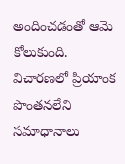అందించ‌డంతో ఆమె కోలుకుంది. విచార‌ణ‌లో ప్రియాంక పొంత‌న‌లేని స‌మాధానాలు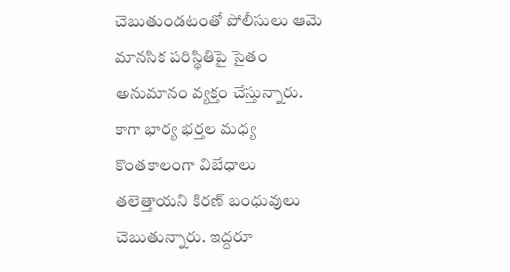చెబుతుండ‌టంతో పోలీసులు ఆమె మానసిక ప‌రిస్థితిపై సైతం అనుమానం వ్య‌క్తం చేస్తున్నారు. కాగా భార్య భ‌ర్త‌ల మ‌ధ్య కొంత‌కాలంగా విబేధాలు త‌లెత్తాయ‌ని కిర‌ణ్ బంధువులు చెబుతున్నారు. ఇద్ద‌రూ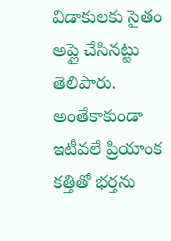విడాకుల‌కు సైతం అప్లై చేసిన‌ట్టు తెలిపారు. అంతేకాకుండా ఇటీవ‌లే ప్రియాంక క‌త్తితో భ‌ర్త‌ను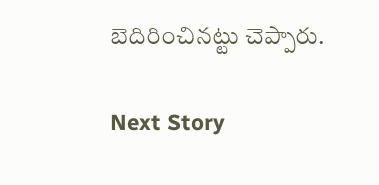బెదిరించిన‌ట్టు చెప్పారు.

Next Story